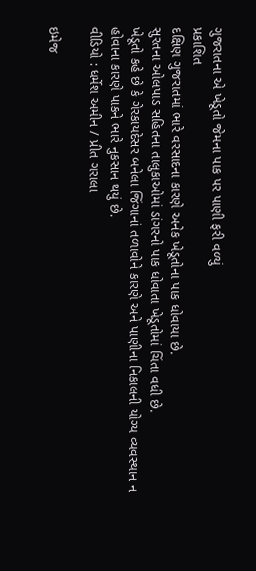ગુજરાતના એ ખેડૂતો જેમના પાક પર પાણી ફરી વળ્યું
પ્રકાશિત
દક્ષિણ ગુજરાતમાં ભારે વરસાદના કારણે અનેક ખેડૂતોના પાક ધોવાયા છે.
સુરતના ઓલપાડ સહિતના તાલુકાઓમાં ડાંગરનો પાક ધોવાતા ખેડૂતોમાં ચિંતા વધી છે.
ખેડૂતો કહે છે કે ગેરકાયદેસર બનેલા જિંગાનાં તળાવોને કારણે અને પાણીના નિકાલની યોગ્ય વ્યવસ્થાન ન હોવાના કારણે પાકને ભારે નુકસાન થયું છે.
વીડિયો : ધર્મેશ અમીન / પ્રીત ગરાલા

ઇમેજ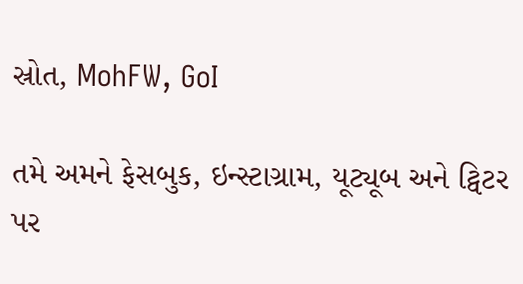સ્રોત, MohFW, GoI

તમે અમને ફેસબુક, ઇન્સ્ટાગ્રામ, યૂટ્યૂબ અને ટ્વિટર પર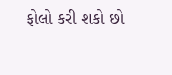ફોલો કરી શકો છો